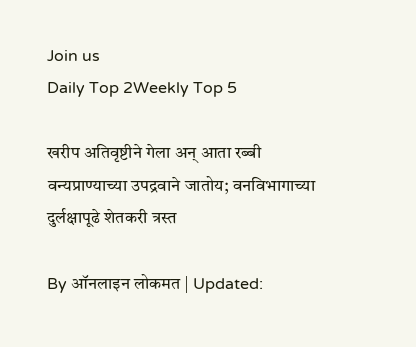Join us
Daily Top 2Weekly Top 5

खरीप अतिवृष्टीने गेला अन् आता रब्बी वन्यप्राण्याच्या उपद्रवाने जातोय; वनविभागाच्या दुर्लक्षापूढे शेतकरी त्रस्त

By ऑनलाइन लोकमत | Updated: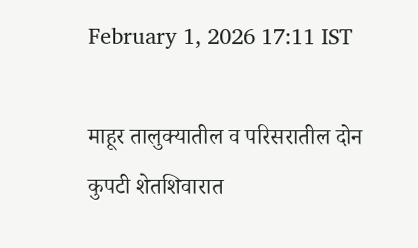February 1, 2026 17:11 IST

माहूर तालुक्यातील व परिसरातील दोन कुपटी शेतशिवारात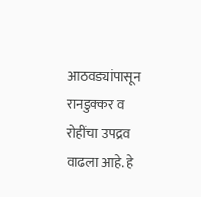आठवड्यांपासून रानडुक्कर व रोहींचा उपद्रव वाढला आहे. हे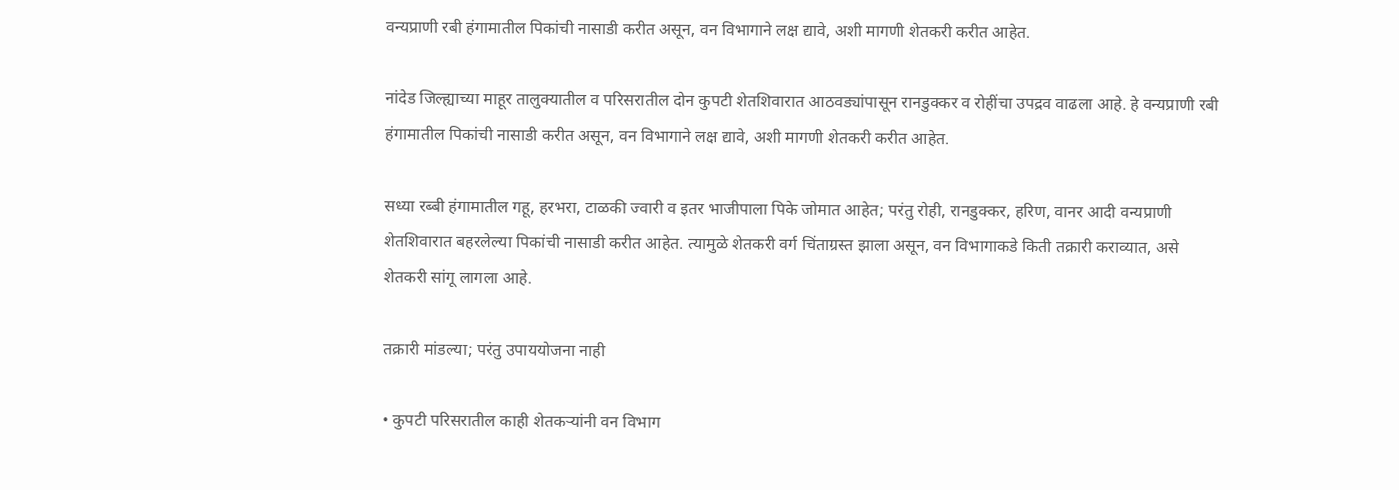वन्यप्राणी रबी हंगामातील पिकांची नासाडी करीत असून, वन विभागाने लक्ष द्यावे, अशी मागणी शेतकरी करीत आहेत.

नांदेड जिल्ह्याच्या माहूर तालुक्यातील व परिसरातील दोन कुपटी शेतशिवारात आठवड्यांपासून रानडुक्कर व रोहींचा उपद्रव वाढला आहे. हे वन्यप्राणी रबी हंगामातील पिकांची नासाडी करीत असून, वन विभागाने लक्ष द्यावे, अशी मागणी शेतकरी करीत आहेत.

सध्या रब्बी हंगामातील गहू, हरभरा, टाळकी ज्वारी व इतर भाजीपाला पिके जोमात आहेत; परंतु रोही, रानडुक्कर, हरिण, वानर आदी वन्यप्राणी शेतशिवारात बहरलेल्या पिकांची नासाडी करीत आहेत. त्यामुळे शेतकरी वर्ग चिंताग्रस्त झाला असून, वन विभागाकडे किती तक्रारी कराव्यात, असे शेतकरी सांगू लागला आहे.

तक्रारी मांडल्या; परंतु उपाययोजना नाही

• कुपटी परिसरातील काही शेतकऱ्यांनी वन विभाग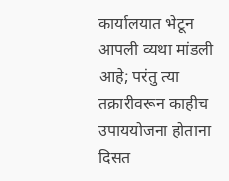कार्यालयात भेटून आपली व्यथा मांडली आहे; परंतु त्या तक्रारीवरून काहीच उपाययोजना होताना दिसत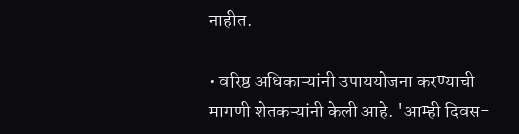नाहीत.

• वरिष्ठ अधिकाऱ्यांनी उपाययोजना करण्याची मागणी शेतकऱ्यांनी केली आहे. 'आम्ही दिवस-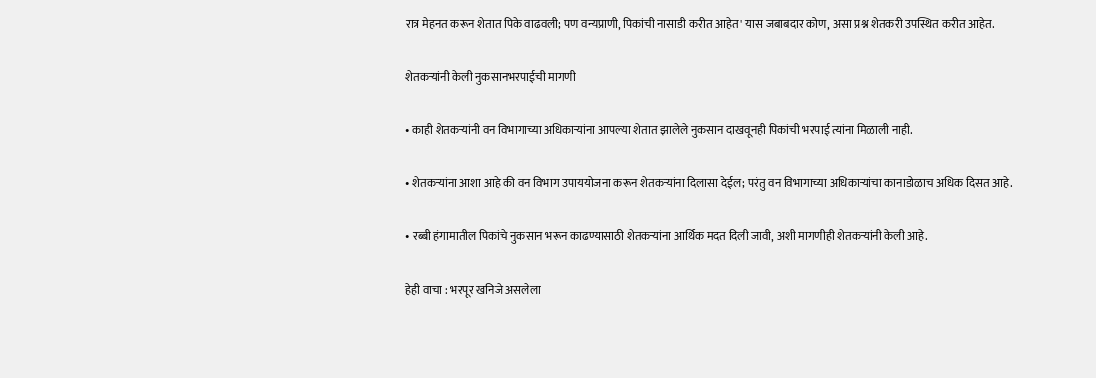रात्र मेहनत करून शेतात पिके वाढवली; पण वन्यप्राणी, पिकांची नासाडी करीत आहेत' यास जबाबदार कोण, असा प्रश्न शेतकरी उपस्थित करीत आहेत.

शेतकऱ्यांनी केली नुकसानभरपाईची मागणी

• काही शेतकऱ्यांनी वन विभागाच्या अधिकाऱ्यांना आपल्या शेतात झालेले नुकसान दाखवूनही पिकांची भरपाई त्यांना मिळाली नाही.

• शेतकऱ्यांना आशा आहे की वन विभाग उपाययोजना करून शेतकऱ्यांना दिलासा देईल; परंतु वन विभागाच्या अधिकाऱ्यांचा कानाडोळाच अधिक दिसत आहे.

• रब्बी हंगामातील पिकांचे नुकसान भरून काढण्यासाठी शेतकऱ्यांना आर्थिक मदत दिली जावी, अशी मागणीही शेतकऱ्यांनी केली आहे.

हेही वाचा : भरपूर खनिजे असलेला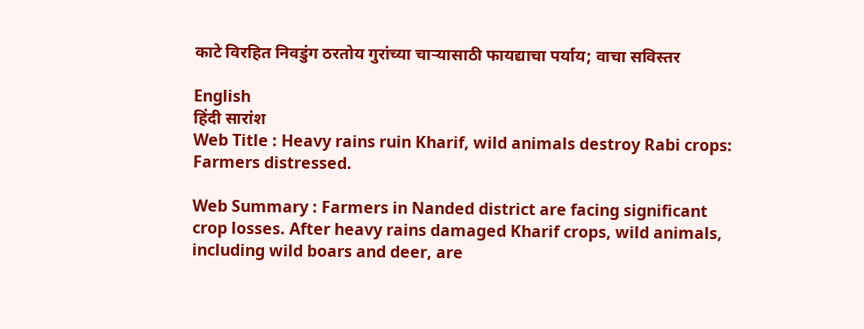काटे विरहित निवडुंग ठरतोय गुरांच्या चाऱ्यासाठी फायद्याचा पर्याय; वाचा सविस्तर

English
हिंदी सारांश
Web Title : Heavy rains ruin Kharif, wild animals destroy Rabi crops: Farmers distressed.

Web Summary : Farmers in Nanded district are facing significant crop losses. After heavy rains damaged Kharif crops, wild animals, including wild boars and deer, are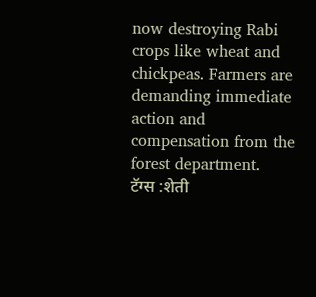now destroying Rabi crops like wheat and chickpeas. Farmers are demanding immediate action and compensation from the forest department.
टॅग्स :शेती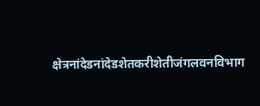क्षेत्रनांदेडनांदेडशेतकरीशेतीजंगलवनविभाग